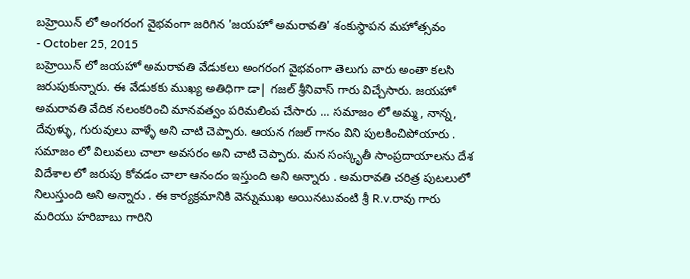బహ్రెయిన్ లో అంగరంగ వైభవంగా జరిగిన 'జయహో అమరావతి' శంకుస్థాపన మహోత్సవం
- October 25, 2015
బహ్రెయిన్ లో జయహో అమరావతి వేడుకలు అంగరంగ వైభవంగా తెలుగు వారు అంతా కలసి జరుపుకున్నారు. ఈ వేడుకకు ముఖ్య అతిధిగా డా| గజల్ శ్రీనివాస్ గారు విచ్చేసారు. జయహో అమరావతి వేదిక నలంకరించి మానవత్వం పరిమలింప చేసారు ... సమాజం లో అమ్మ, నాన్న, దేవుళ్ళు, గురువులు వాళ్ళే అని చాటి చెప్పారు. ఆయన గజల్ గానం విని పులకించిపోయారు . సమాజం లో విలువలు చాలా అవసరం అని చాటి చెప్పారు. మన సంస్కృతీ సాంప్రదాయాలను దేశ విదేశాల లో జరుపు కోవడం చాలా ఆనందం ఇస్తుంది అని అన్నారు . అమరావతి చరిత్ర పుటలులో నిలుస్తుంది అని అన్నారు . ఈ కార్యక్రమానికి వెన్నుముఖ అయినటువంటి శ్రీ R.v.రావు గారు మరియు హరిబాబు గారిని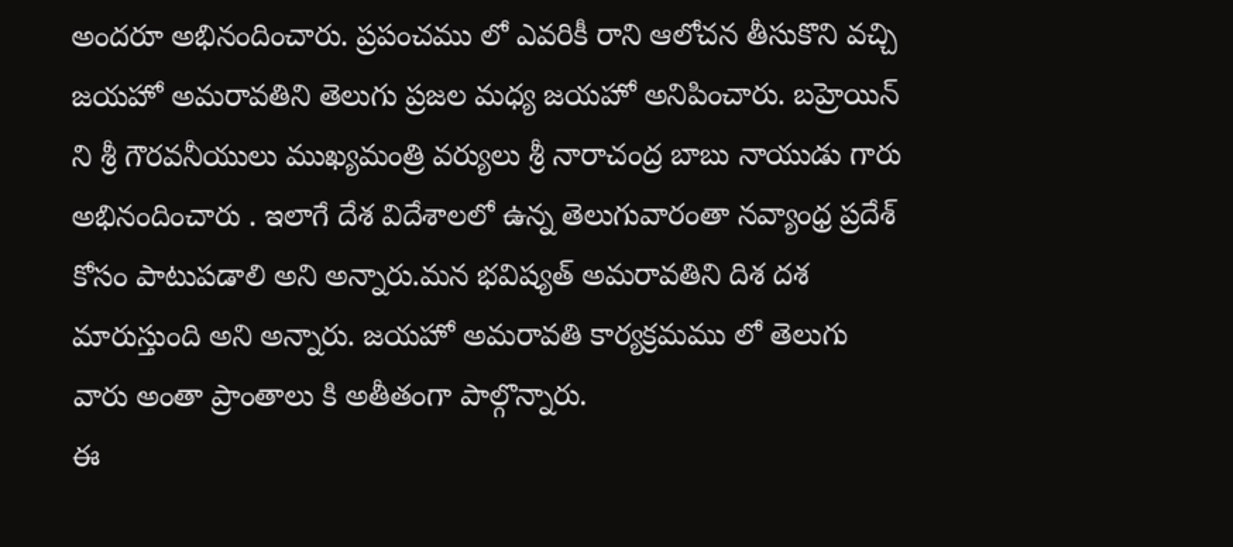అందరూ అభినందించారు. ప్రపంచము లో ఎవరికీ రాని ఆలోచన తీసుకొని వచ్చి జయహో అమరావతిని తెలుగు ప్రజల మధ్య జయహో అనిపించారు. బహ్రెయిన్ ని శ్రీ గౌరవనీయులు ముఖ్యమంత్రి వర్యులు శ్రీ నారాచంద్ర బాబు నాయుడు గారు అభినందించారు . ఇలాగే దేశ విదేశాలలో ఉన్న తెలుగువారంతా నవ్యాంధ్ర ప్రదేశ్ కోసం పాటుపడాలి అని అన్నారు.మన భవిష్యత్ అమరావతిని దిశ దశ మారుస్తుంది అని అన్నారు. జయహో అమరావతి కార్యక్రమము లో తెలుగు వారు అంతా ప్రాంతాలు కి అతీతంగా పాల్గొన్నారు.
ఈ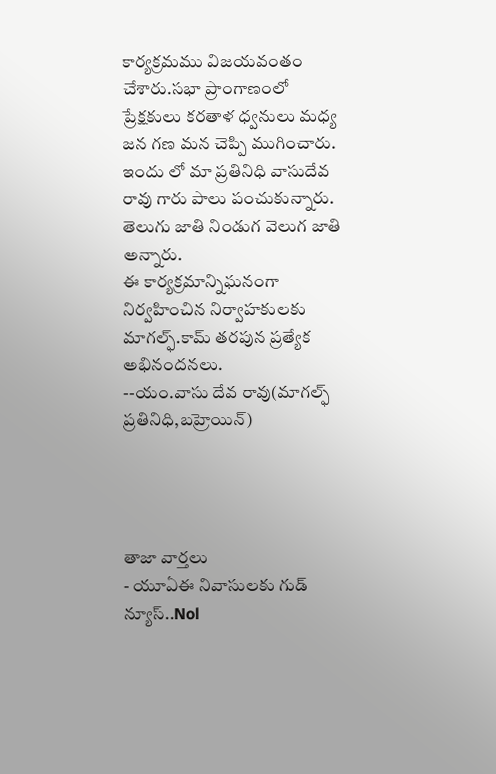కార్యక్రమము విజయవంతం చేశారు.సభా ప్రాంగాణంలో ప్రేక్షకులు కరతాళ ధ్వనులు మధ్య జన గణ మన చెప్పి ముగించారు.
ఇందు లో మా ప్రతినిధి వాసుదేవ రావు గారు పాలు పంచుకున్నారు. తెలుగు జాతి నిండుగ వెలుగ జాతి అన్నారు.
ఈ కార్యక్రమాన్నిఘనంగా నిర్వహించిన నిర్వాహకులకు మాగల్ఫ్.కామ్ తరపున ప్రత్యేక అభినందనలు.
--యం.వాసు దేవ రావు(మాగల్ఫ్ ప్రతినిధి,బహ్రెయిన్)




తాజా వార్తలు
- యూఏఈ నివాసులకు గుడ్ న్యూస్..Nol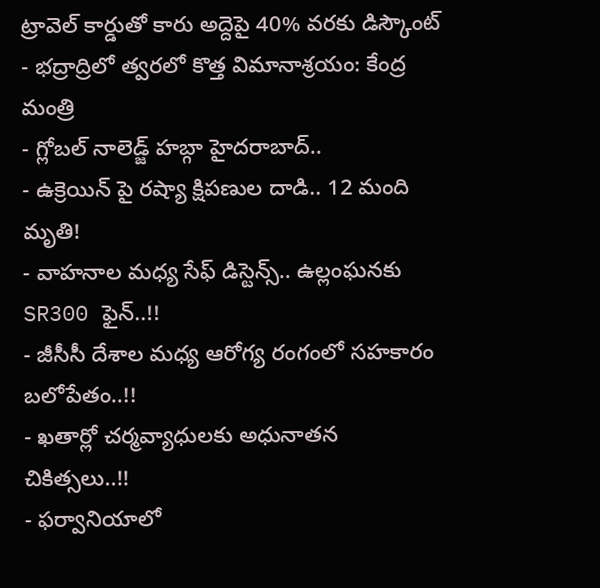ట్రావెల్ కార్డుతో కారు అద్దెపై 40% వరకు డిస్కౌంట్
- భద్రాద్రిలో త్వరలో కొత్త విమానాశ్రయం: కేంద్ర మంత్రి
- గ్లోబల్ నాలెడ్జ్ హబ్గా హైదరాబాద్..
- ఉక్రెయిన్ పై రష్యా క్షిపణుల దాడి.. 12 మంది మృతి!
- వాహనాల మధ్య సేఫ్ డిస్టెన్స్.. ఉల్లంఘనకు SR300 ఫైన్..!!
- జీసీసీ దేశాల మధ్య ఆరోగ్య రంగంలో సహకారం బలోపేతం..!!
- ఖతార్లో చర్మవ్యాధులకు అధునాతన చికిత్సలు..!!
- ఫర్వానియాలో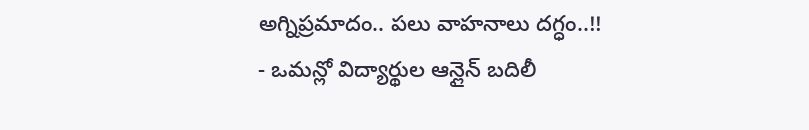అగ్నిప్రమాదం.. పలు వాహనాలు దగ్ధం..!!
- ఒమన్లో విద్యార్థుల ఆన్లైన్ బదిలీ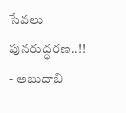సేవలు పునరుద్ధరణ..!!
- అబుదాబి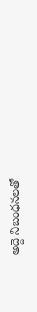అద్దె నిబంధనలతో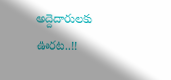అద్దెదారులకు ఊరట..!!